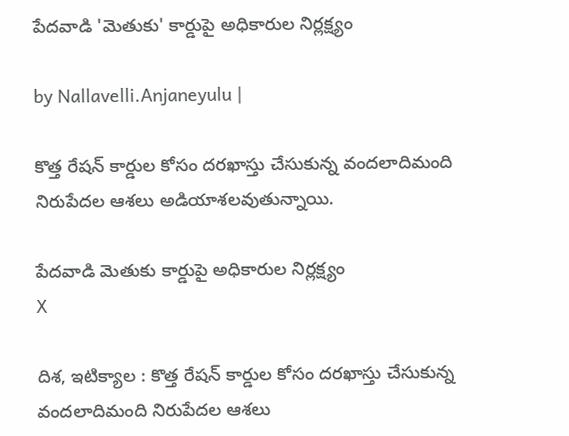పేదవాడి 'మెతుకు' కార్డుపై అధికారుల నిర్లక్ష్యం

by Nallavelli.Anjaneyulu |

కొత్త రేషన్ కార్డుల కోసం దరఖాస్తు చేసుకున్న వందలాదిమంది నిరుపేదల ఆశలు అడియాశలవుతున్నాయి.

పేదవాడి మెతుకు కార్డుపై అధికారుల నిర్లక్ష్యం
X

దిశ, ఇటిక్యాల : కొత్త రేషన్ కార్డుల కోసం దరఖాస్తు చేసుకున్న వందలాదిమంది నిరుపేదల ఆశలు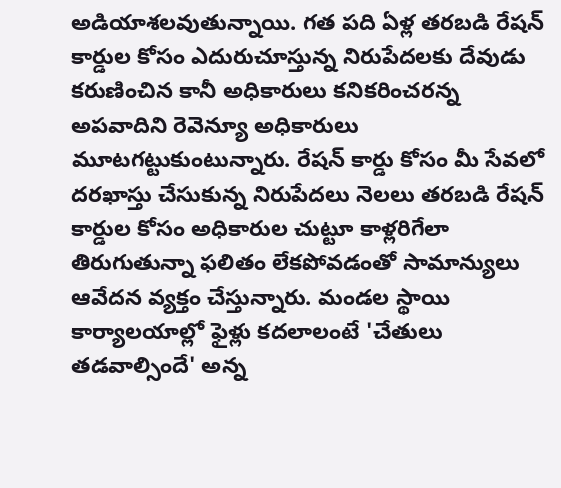అడియాశలవుతున్నాయి. గత పది ఏళ్ల తరబడి రేషన్ కార్డుల కోసం ఎదురుచూస్తున్న నిరుపేదలకు దేవుడు కరుణించిన కానీ అధికారులు కనికరించరన్న అపవాదిని రెవెన్యూ అధికారులు మూటగట్టుకుంటున్నారు. రేషన్ కార్డు కోసం మీ సేవలో దరఖాస్తు చేసుకున్న నిరుపేదలు నెలలు తరబడి రేషన్ కార్డుల కోసం అధికారుల చుట్టూ కాళ్లరిగేలా తిరుగుతున్నా ఫలితం లేకపోవడంతో సామాన్యులు ఆవేదన వ్యక్తం చేస్తున్నారు. మండల స్థాయి కార్యాలయాల్లో ఫైళ్లు కదలాలంటే 'చేతులు తడవాల్సిందే' అన్న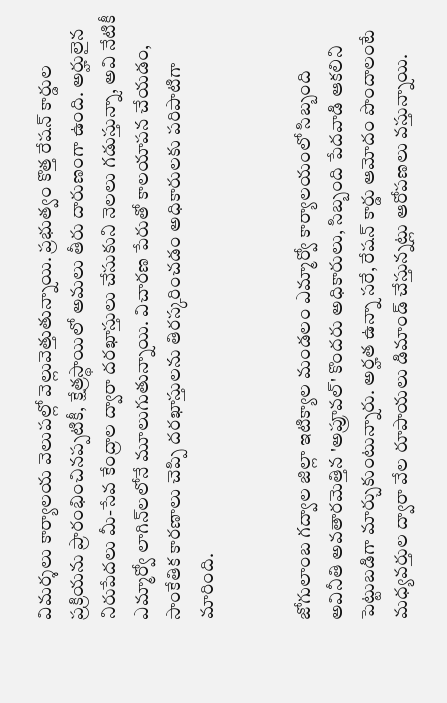విమర్శలు కార్యాలయ వెలుపల్లో వెల్లువెత్తుతున్నాయి. ప్రభుత్వం కొత్త రేషన్ కార్డుల ప్రక్రియను ప్రారంభించినప్పటికీ, క్షేత్రస్థాయిలో అమలు తీరు దారుణంగా ఉంది. అర్హులైన నిరుపేదలు మీ-సేవ కేంద్రాల ద్వారా దరఖాస్తులు చేసుకుని నెలలు గడుస్తున్నా, అవి నేటికీ ఎమ్మార్వో లాగిన్‌లలోనే మూలుగుతున్నాయి. విచారణ పేరుతో కాలయాపన చేయడం, సాంకేతిక కారణాలు చెప్పి దరఖాస్తులను తిరస్కరించడం అధికారులకు పరిపాటిగా మారింది.


జోగులాంబ గద్వాల జిల్లా ఇటిక్యాల మండలం ఎమ్మార్వో కార్యాలయంలో సిబ్బంది అవినీతి అవతారమెత్తిన 'అప్రూవల్' కొందరు అధికారులు, సిబ్బంది పేదవాడి ఆకలిని పెట్టుబడిగా మార్చుకుంటున్నారు. అర్హత ఉన్నా సరే, రేషన్ కార్డు ఆమోదం పొందాలంటే మధ్యవర్తుల ద్వారా వేల రూపాయలు డిమాండ్ చేస్తున్నట్లు ఆరోపణలు వస్తున్నాయి.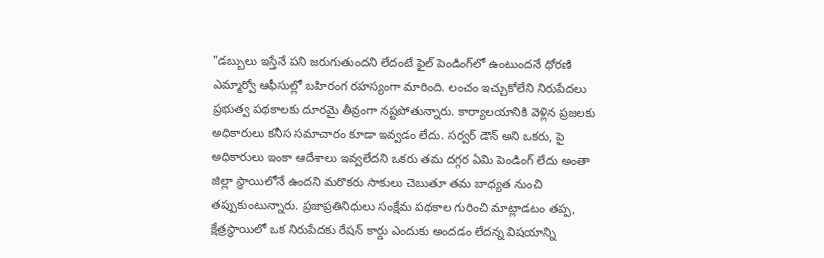"డబ్బులు ఇస్తేనే పని జరుగుతుందని లేదంటే ఫైల్ పెండింగ్‌లో ఉంటుందనే ధోరణి ఎమ్మార్వో ఆఫీసుల్లో బహిరంగ రహస్యంగా మారింది. లంచం ఇచ్చుకోలేని నిరుపేదలు ప్రభుత్వ పథకాలకు దూరమై తీవ్రంగా నష్టపోతున్నారు. కార్యాలయానికి వెళ్లిన ప్రజలకు అధికారులు కనీస సమాచారం కూడా ఇవ్వడం లేదు. సర్వర్ డౌన్ అని ఒకరు, పై అధికారులు ఇంకా ఆదేశాలు ఇవ్వలేదని ఒకరు తమ దగ్గర ఏమి పెండింగ్ లేదు అంతా జిల్లా స్థాయిలోనే ఉందని మరొకరు సాకులు చెబుతూ తమ బాధ్యత నుంచి తప్పుకుంటున్నారు. ప్రజాప్రతినిధులు సంక్షేమ పథకాల గురించి మాట్లాడటం తప్ప, క్షేత్రస్థాయిలో ఒక నిరుపేదకు రేషన్ కార్డు ఎందుకు అందడం లేదన్న విషయాన్ని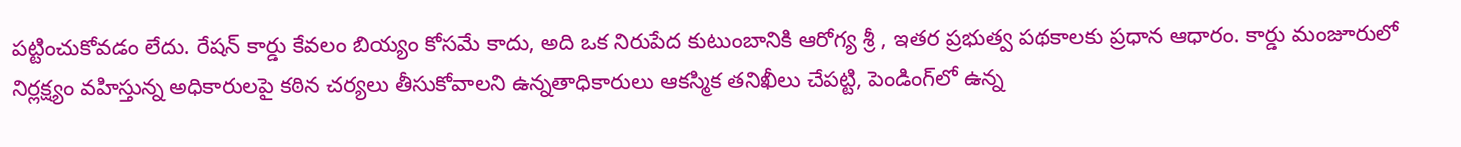పట్టించుకోవడం లేదు. రేషన్ కార్డు కేవలం బియ్యం కోసమే కాదు, అది ఒక నిరుపేద కుటుంబానికి ఆరోగ్య శ్రీ , ఇతర ప్రభుత్వ పథకాలకు ప్రధాన ఆధారం. కార్డు మంజూరులో నిర్లక్ష్యం వహిస్తున్న అధికారులపై కఠిన చర్యలు తీసుకోవాలని ఉన్నతాధికారులు ఆకస్మిక తనిఖీలు చేపట్టి, పెండింగ్‌లో ఉన్న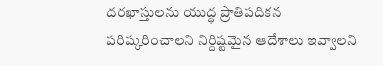దరఖాస్తులను యుద్ధ ప్రాతిపదికన పరిష్కరించాలని నిర్దిష్టమైన ఆదేశాలు ఇవ్వాలని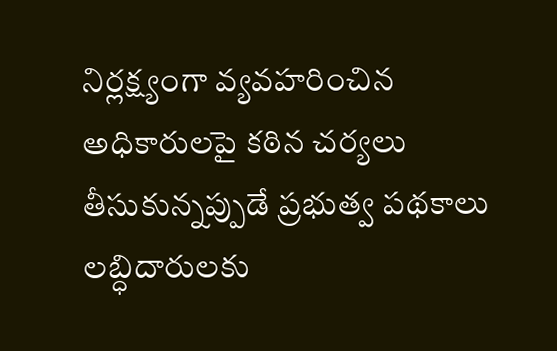నిర్లక్ష్యంగా వ్యవహరించిన అధికారులపై కఠిన చర్యలు తీసుకున్నప్పుడే ప్రభుత్వ పథకాలు లబ్ధిదారులకు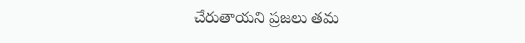చేరుతాయని ప్రజలు తమ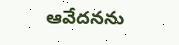ఆవేదనను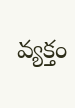వ్యక్తం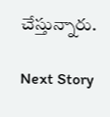చేస్తున్నారు.

Next Story